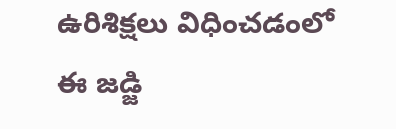ఉరిశిక్షలు విధించడంలో ఈ జడ్జి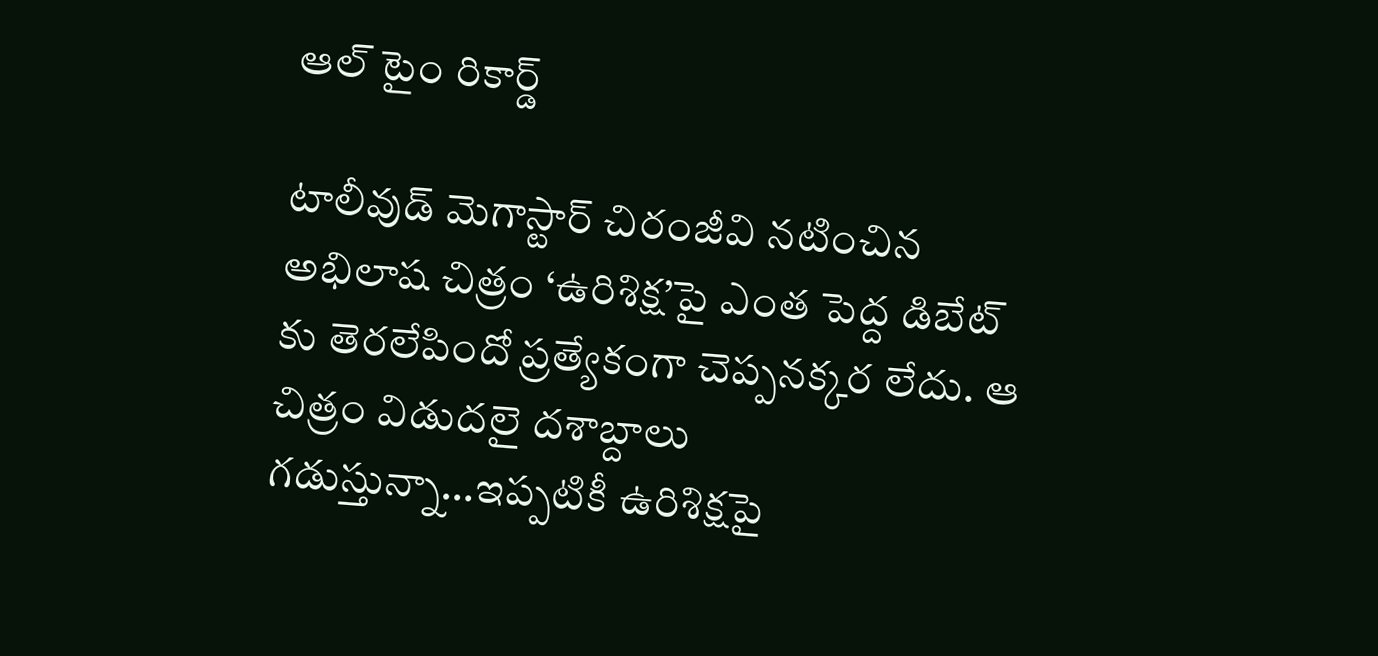ఆల్ టైం రికార్డ్

టాలీవుడ్ మెగాస్టార్ చిరంజీవి నటించిన అభిలాష చిత్రం ‘ఉరిశిక్ష’పై ఎంత పెద్ద డిబేట్ కు తెరలేపిందో ప్రత్యేకంగా చెప్పనక్కర లేదు. ఆ చిత్రం విడుదలై దశాబ్దాలు గడుస్తున్నా…ఇప్పటికీ ఉరిశిక్షపై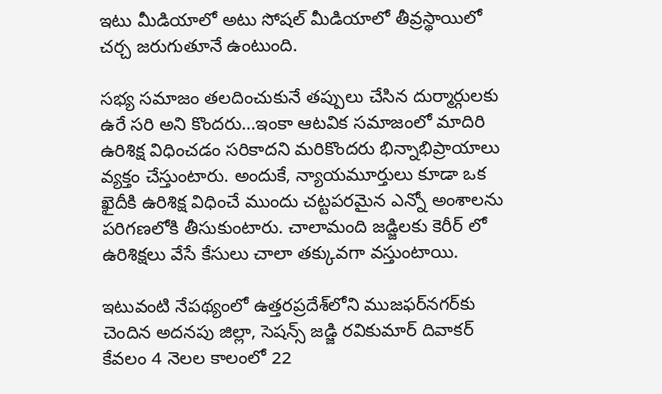ఇటు మీడియాలో అటు సోషల్ మీడియాలో తీవ్రస్థాయిలో చర్చ జరుగుతూనే ఉంటుంది.

సభ్య సమాజం తలదించుకునే తప్పులు చేసిన దుర్మార్గులకు ఉరే సరి అని కొందరు…ఇంకా ఆటవిక సమాజంలో మాదిరి ఉరిశిక్ష విధించడం సరికాదని మరికొందరు భిన్నాభిప్రాయాలు వ్యక్తం చేస్తుంటారు. అందుకే, న్యాయమూర్తులు కూడా ఒక ఖైదీకి ఉరిశిక్ష విధించే ముందు చట్టపరమైన ఎన్నో అంశాలను పరిగణలోకి తీసుకుంటారు. చాలామంది జడ్జిలకు కెరీర్ లో ఉరిశిక్షలు వేసే కేసులు చాలా తక్కువగా వస్తుంటాయి.

ఇటువంటి నేపథ్యంలో ఉత్తరప్రదేశ్‌లోని ముజఫర్‌నగర్‌కు చెందిన అదనపు జిల్లా, సెషన్స్ జడ్జి రవికుమార్ దివాకర్ కేవలం 4 నెలల కాలంలో 22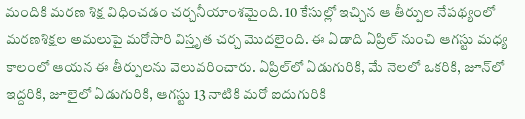మందికి మరణ శిక్ష విధించడం చర్చనీయాంశమైంది. 10 కేసుల్లో ఇచ్చిన ఆ తీర్పుల నేపథ్యంలో మరణశిక్షల అమలుపై మరోసారి విస్తృత చర్చ మొదలైంది. ఈ ఏడాది ఏప్రిల్ నుంచి ఆగస్టు మధ్య కాలంలో ఆయన ఈ తీర్పులను వెలువరించారు. ఏప్రిల్‌లో ఏడుగురికి, మే నెలలో ఒకరికి, జూన్‌లో ఇద్దరికి, జూలైలో ఏడుగురికి, ఆగస్టు 13 నాటికి మరో ఐదుగురికి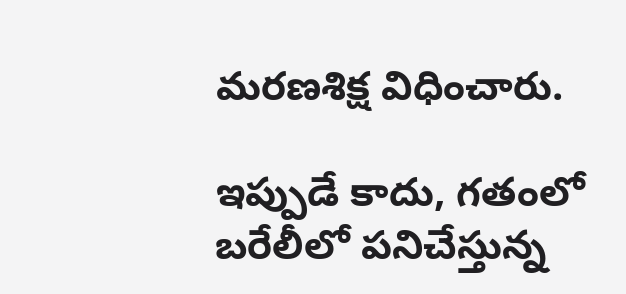మరణశిక్ష విధించారు.

ఇప్పుడే కాదు, గతంలో బరేలీలో పనిచేస్తున్న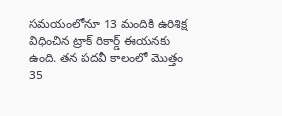సమయంలోనూ 13 మందికి ఉరిశిక్ష విధించిన ట్రాక్ రికార్డ్ ఈయనకు ఉంది. తన పదవీ కాలంలో మొత్తం 35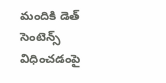మందికి డెత్ సెంటెన్స్ విధించడంపై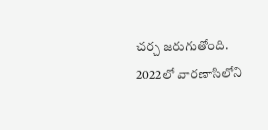చర్చ జరుగుతోంది. 2022లో వారణాసిలోని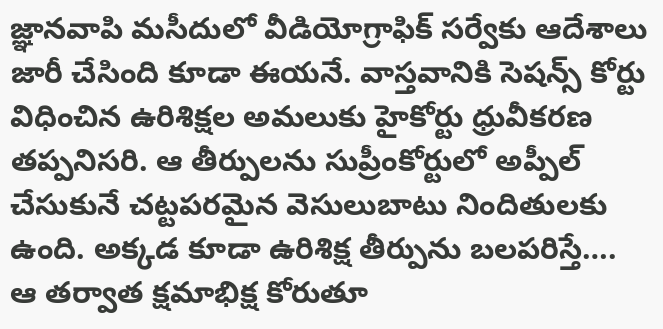జ్ఞానవాపి మసీదులో వీడియోగ్రాఫిక్ సర్వేకు ఆదేశాలు జారీ చేసింది కూడా ఈయనే. వాస్తవానికి సెషన్స్ కోర్టు విధించిన ఉరిశిక్షల అమలుకు హైకోర్టు ధ్రువీకరణ తప్పనిసరి. ఆ తీర్పులను సుప్రీంకోర్టులో అప్పీల్ చేసుకునే చట్టపరమైన వెసులుబాటు నిందితులకు ఉంది. అక్కడ కూడా ఉరిశిక్ష తీర్పును బలపరిస్తే…. ఆ తర్వాత క్షమాభిక్ష కోరుతూ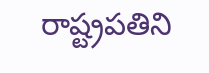రాష్ట్రపతిని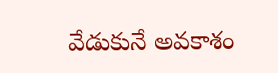వేడుకునే అవకాశం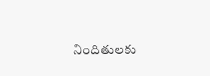నిందితులకు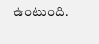ఉంటుంది.